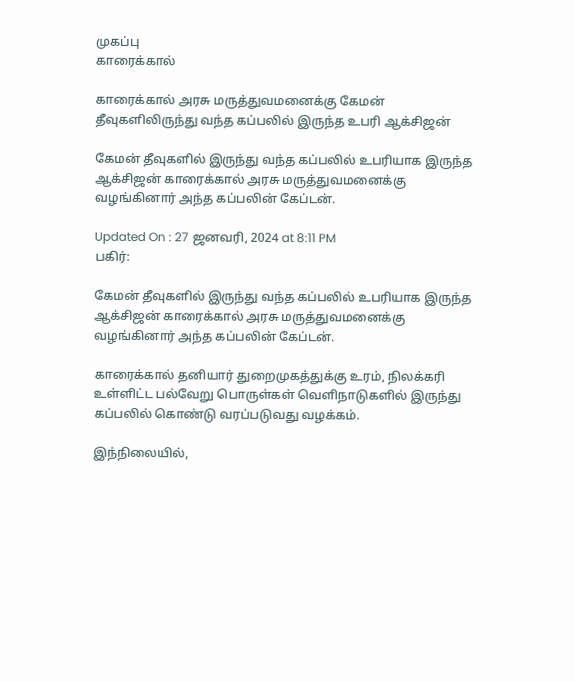முகப்பு
காரைக்கால்

காரைக்கால் அரசு மருத்துவமனைக்கு கேமன் தீவுகளிலிருந்து வந்த கப்பலில் இருந்த உபரி ஆக்சிஜன்

கேமன் தீவுகளில் இருந்து வந்த கப்பலில் உபரியாக இருந்த ஆக்சிஜன் காரைக்கால் அரசு மருத்துவமனைக்கு வழங்கினார் அந்த கப்பலின் கேப்டன்.

Updated On : 27 ஜனவரி, 2024 at 8:11 PM
பகிர்:

கேமன் தீவுகளில் இருந்து வந்த கப்பலில் உபரியாக இருந்த ஆக்சிஜன் காரைக்கால் அரசு மருத்துவமனைக்கு வழங்கினார் அந்த கப்பலின் கேப்டன்.

காரைக்கால் தனியார் துறைமுகத்துக்கு உரம், நிலக்கரி உள்ளிட்ட பல்வேறு பொருள்கள் வெளிநாடுகளில் இருந்து கப்பலில் கொண்டு வரப்படுவது வழக்கம்.

இந்நிலையில்,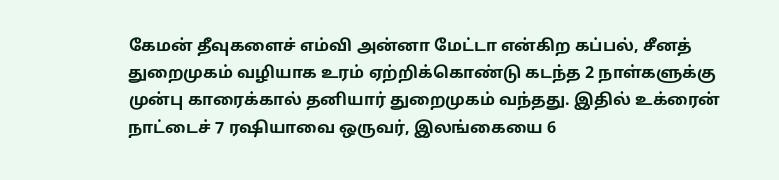கேமன் தீவுகளைச் எம்வி அன்னா மேட்டா என்கிற கப்பல், சீனத் துறைமுகம் வழியாக உரம் ஏற்றிக்கொண்டு கடந்த 2 நாள்களுக்கு முன்பு காரைக்கால் தனியார் துறைமுகம் வந்தது. இதில் உக்ரைன் நாட்டைச் 7 ரஷியாவை ஒருவர், இலங்கையை 6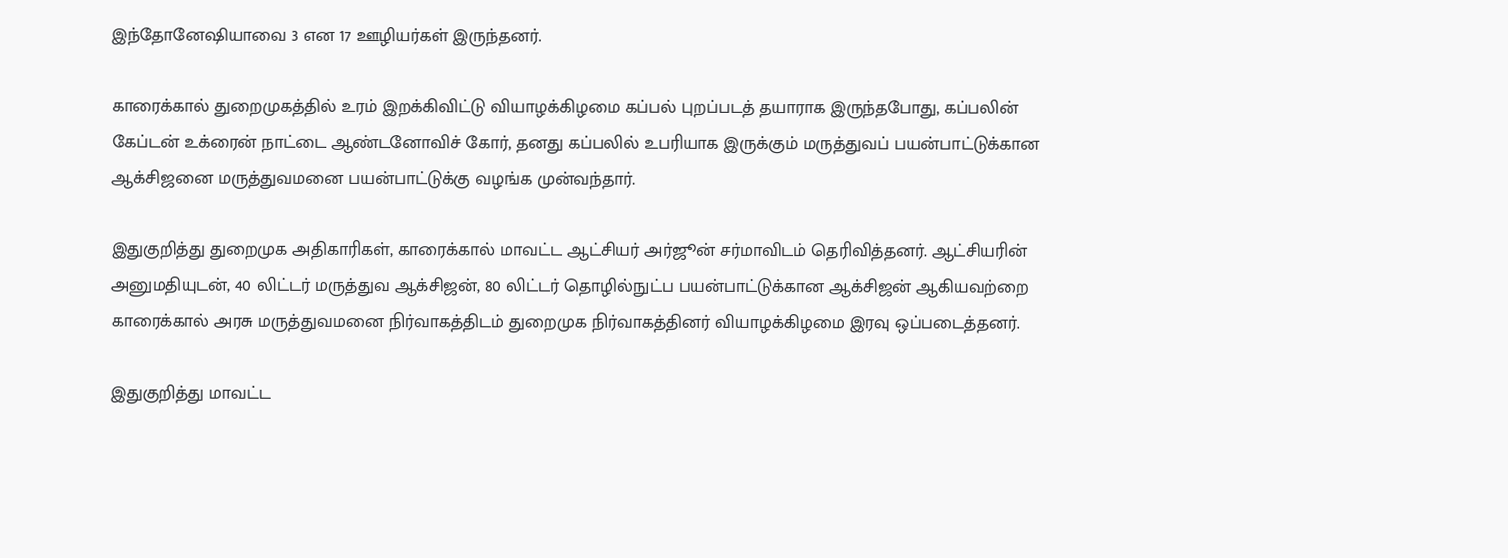இந்தோனேஷியாவை 3 என 17 ஊழியர்கள் இருந்தனர்.

காரைக்கால் துறைமுகத்தில் உரம் இறக்கிவிட்டு வியாழக்கிழமை கப்பல் புறப்படத் தயாராக இருந்தபோது, கப்பலின் கேப்டன் உக்ரைன் நாட்டை ஆண்டனோவிச் கோர், தனது கப்பலில் உபரியாக இருக்கும் மருத்துவப் பயன்பாட்டுக்கான ஆக்சிஜனை மருத்துவமனை பயன்பாட்டுக்கு வழங்க முன்வந்தார்.

இதுகுறித்து துறைமுக அதிகாரிகள், காரைக்கால் மாவட்ட ஆட்சியர் அர்ஜூன் சர்மாவிடம் தெரிவித்தனர். ஆட்சியரின் அனுமதியுடன், 40 லிட்டர் மருத்துவ ஆக்சிஜன், 80 லிட்டர் தொழில்நுட்ப பயன்பாட்டுக்கான ஆக்சிஜன் ஆகியவற்றை காரைக்கால் அரசு மருத்துவமனை நிர்வாகத்திடம் துறைமுக நிர்வாகத்தினர் வியாழக்கிழமை இரவு ஒப்படைத்தனர்.

இதுகுறித்து மாவட்ட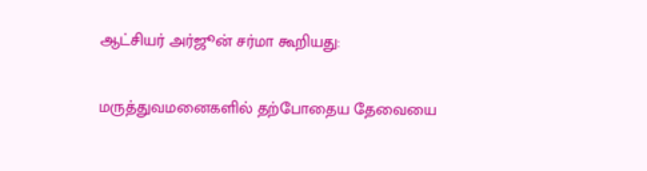ஆட்சியர் அர்ஜூன் சர்மா கூறியது:

மருத்துவமனைகளில் தற்போதைய தேவையை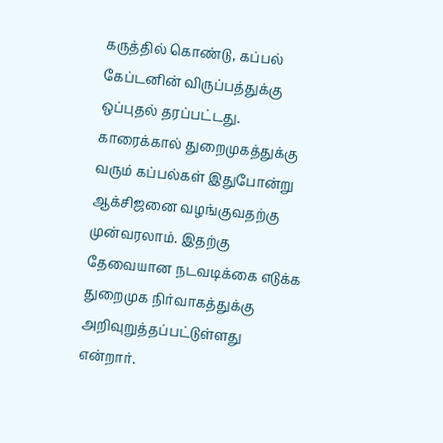கருத்தில் கொண்டு, கப்பல் கேப்டனின் விருப்பத்துக்கு ஒப்புதல் தரப்பட்டது. காரைக்கால் துறைமுகத்துக்கு வரும் கப்பல்கள் இதுபோன்று ஆக்சிஜனை வழங்குவதற்கு முன்வரலாம். இதற்கு தேவையான நடவடிக்கை எடுக்க துறைமுக நிர்வாகத்துக்கு அறிவுறுத்தப்பட்டுள்ளது என்றார்.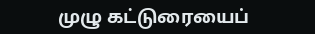முழு கட்டுரையைப்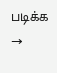படிக்க →